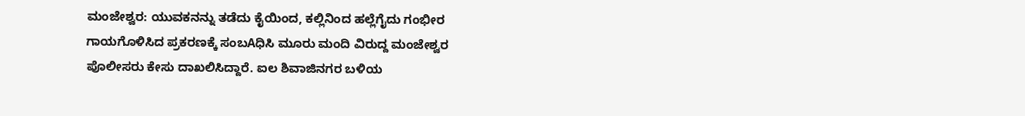ಮಂಜೇಶ್ವರ: ಯುವಕನನ್ನು ತಡೆದು ಕೈಯಿಂದ, ಕಲ್ಲಿನಿಂದ ಹಲ್ಲೆಗೈದು ಗಂಭೀರ ಗಾಯಗೊಳಿಸಿದ ಪ್ರಕರಣಕ್ಕೆ ಸಂಬAಧಿಸಿ ಮೂರು ಮಂದಿ ವಿರುದ್ದ ಮಂಜೇಶ್ವರ ಪೊಲೀಸರು ಕೇಸು ದಾಖಲಿಸಿದ್ದಾರೆ. ಐಲ ಶಿವಾಜಿನಗರ ಬಳಿಯ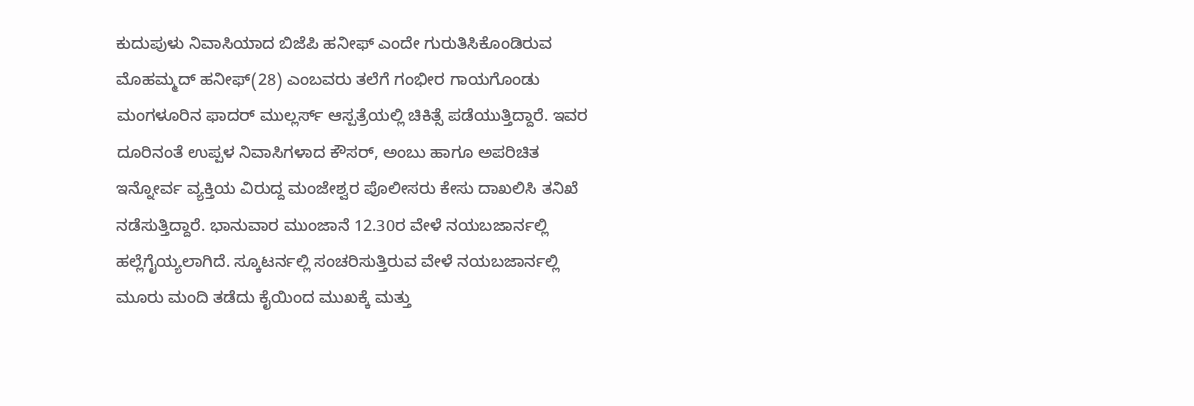ಕುದುಪುಳು ನಿವಾಸಿಯಾದ ಬಿಜೆಪಿ ಹನೀಫ್ ಎಂದೇ ಗುರುತಿಸಿಕೊಂಡಿರುವ ಮೊಹಮ್ಮದ್ ಹನೀಫ್(28) ಎಂಬವರು ತಲೆಗೆ ಗಂಭೀರ ಗಾಯಗೊಂಡು ಮಂಗಳೂರಿನ ಫಾದರ್ ಮುಲ್ಲರ್ಸ್ ಆಸ್ಪತ್ರೆಯಲ್ಲಿ ಚಿಕಿತ್ಸೆ ಪಡೆಯುತ್ತಿದ್ದಾರೆ. ಇವರ ದೂರಿನಂತೆ ಉಪ್ಪಳ ನಿವಾಸಿಗಳಾದ ಕೌಸರ್, ಅಂಬು ಹಾಗೂ ಅಪರಿಚಿತ ಇನ್ನೋರ್ವ ವ್ಯಕ್ತಿಯ ವಿರುದ್ದ ಮಂಜೇಶ್ವರ ಪೊಲೀಸರು ಕೇಸು ದಾಖಲಿಸಿ ತನಿಖೆ ನಡೆಸುತ್ತಿದ್ದಾರೆ. ಭಾನುವಾರ ಮುಂಜಾನೆ 12.30ರ ವೇಳೆ ನಯಬಜಾರ್ನಲ್ಲಿ ಹಲ್ಲೆಗೈಯ್ಯಲಾಗಿದೆ. ಸ್ಕೂಟರ್ನಲ್ಲಿ ಸಂಚರಿಸುತ್ತಿರುವ ವೇಳೆ ನಯಬಜಾರ್ನಲ್ಲಿ ಮೂರು ಮಂದಿ ತಡೆದು ಕೈಯಿಂದ ಮುಖಕ್ಕೆ ಮತ್ತು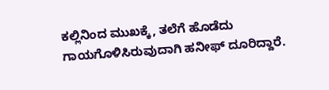ಕಲ್ಲಿನಿಂದ ಮುಖಕ್ಕೆ, ತಲೆಗೆ ಹೊಡೆದು ಗಾಯಗೊಳಿಸಿರುವುದಾಗಿ ಹನೀಫ್ ದೂರಿದ್ದಾರೆ.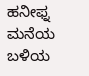ಹನೀಫ್ನ ಮನೆಯ ಬಳಿಯ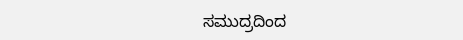ಸಮುದ್ರದಿಂದ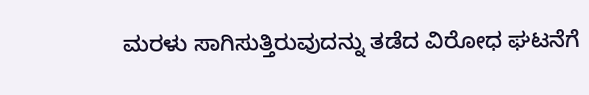ಮರಳು ಸಾಗಿಸುತ್ತಿರುವುದನ್ನು ತಡೆದ ವಿರೋಧ ಘಟನೆಗೆ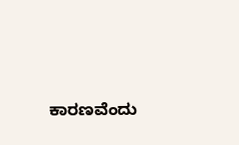ಕಾರಣವೆಂದು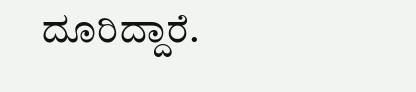ದೂರಿದ್ದಾರೆ.